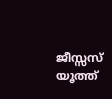ജീസ്സസ്‌ യൂത്ത്‌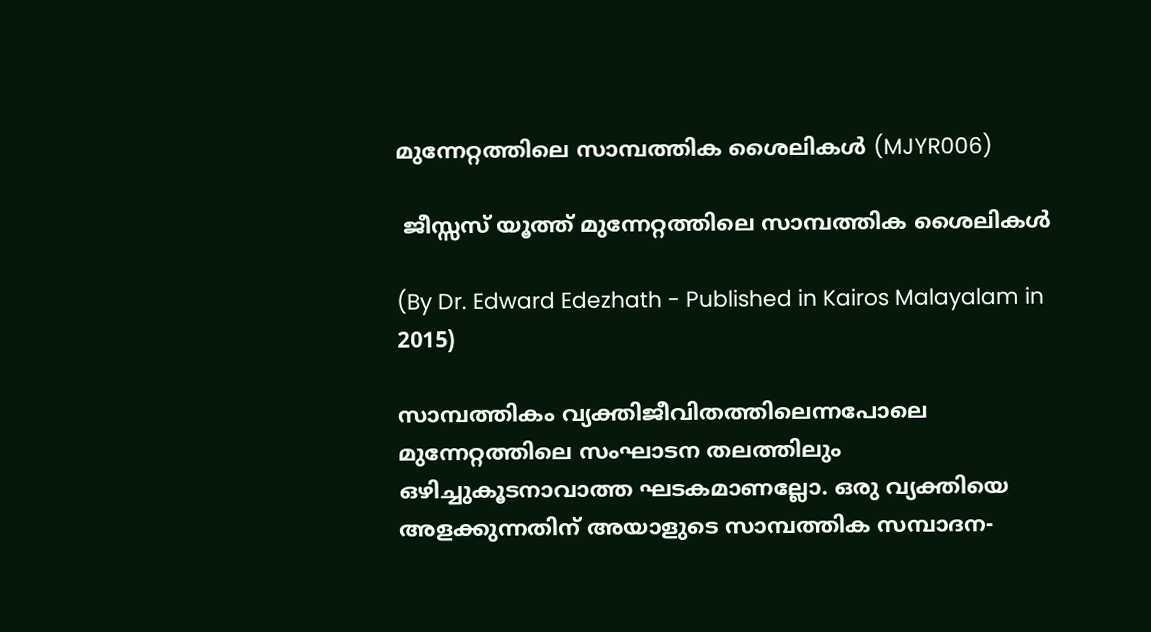മുന്നേറ്റത്തിലെ സാമ്പത്തിക ശൈലികൾ (MJYR006)

 ജീസ്സസ്‌ യൂത്ത്‌ മുന്നേറ്റത്തിലെ സാമ്പത്തിക ശൈലികൾ

(By Dr. Edward Edezhath - Published in Kairos Malayalam in 2015)

സാമ്പത്തികം വ്യക്തിജീവിതത്തിലെന്നപോലെ മുന്നേറ്റത്തിലെ സംഘാടന തലത്തിലും ഒഴിച്ചുകൂടനാവാത്ത ഘടകമാണല്ലോ. ഒരു വ്യക്തിയെ അളക്കുന്നതിന്‌ അയാളുടെ സാമ്പത്തിക സമ്പാദന-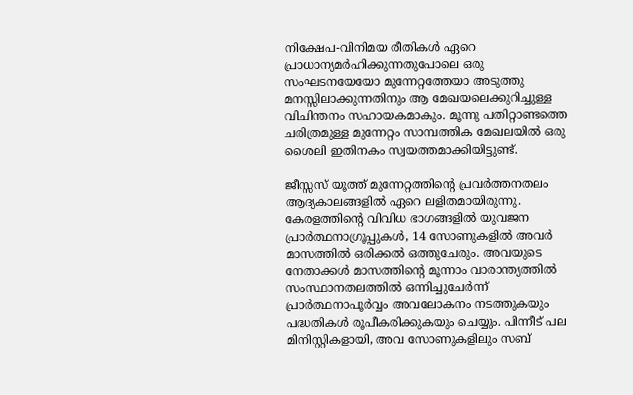നിക്ഷേപ-വിനിമയ രീതികള്‍ ഏറെ പ്രാധാന്യമര്‍ഹിക്കുന്നതുപോലെ ഒരു സംഘടനയേയോ മുന്നേറ്റത്തേയാ അടുത്തു മനസ്സിലാക്കുന്നതിനും ആ മേഖയലെക്കുറിച്ചുള്ള വിചിന്തനം സഹായകമാകും. മൂന്നു പതിറ്റാണ്ടത്തെ ചരിത്രമുള്ള മുന്നേറ്റം സാമ്പത്തിക മേഖലയില്‍ ഒരു ശൈലി ഇതിനകം സ്വയത്തമാക്കിയിട്ടുണ്ട്.

ജീസ്സസ്‌ യൂത്ത്‌ മുന്നേറ്റത്തിന്റെ പ്രവര്‍ത്തനതലം ആദ്യകാലങ്ങളില്‍ ഏറെ ലളിതമായിരുന്നു. കേരളത്തിന്റെ വിവിധ ഭാഗങ്ങളില്‍ യുവജന പ്രാര്‍ത്ഥനാഗ്രൂപ്പുകള്‍, 14 സോണുകളില്‍ അവര്‍ മാസത്തില്‍ ഒരിക്കല്‍ ഒത്തുചേരും. അവയുടെ നേതാക്കൾ മാസത്തിന്റെ മൂന്നാം വാരാന്ത്യത്തിൽ സംസ്ഥാനതലത്തില്‍ ഒന്നിച്ചുചേര്‍ന്ന്‌ പ്രാര്‍ത്ഥനാപൂര്‍വ്വം അവലോകനം നടത്തുകയും പദ്ധതികൾ രൂപീകരിക്കുകയും ചെയ്യും. പിന്നീട്‌ പല മിനിസ്റ്റികളായി, അവ സോണുകളിലും സബ്‌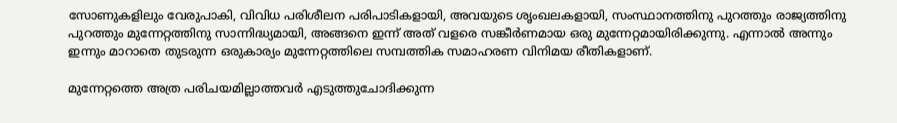സോണുകളിലും വേരുപാകി, വിവിധ പരിശീലന പരിപാടികളായി, അവയുടെ ശൃംഖലകളായി, സംസ്ഥാനത്തിനു പുറത്തും രാജ്യത്തിനു പുറത്തും മുന്നേറ്റത്തിനു സാന്നിദ്ധ്യമായി, അങ്ങനെ ഇന്ന്‌ അത്‌ വളരെ സങ്കീര്‍ണമായ ഒരു മുന്നേറ്റമായിരിക്കുന്നു. എന്നാല്‍ അന്നും ഇന്നും മാറാതെ തുടരുന്ന ഒരുകാര്യം മുന്നേറ്റത്തിലെ സമ്പത്തിക സമാഹരണ വിനിമയ രീതികളാണ്‌.

മുന്നേറ്റത്തെ അത്ര പരിചയമില്ലാത്തവര്‍ എടുത്തുചോദിക്കുന്ന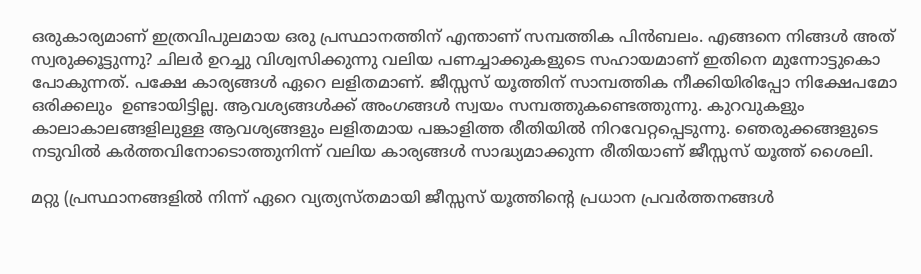ഒരുകാര്യമാണ്‌ ഇത്രവിപുലമായ ഒരു പ്രസ്ഥാനത്തിന്‌ എന്താണ്‌ സമ്പത്തിക പിൻബലം. എങ്ങനെ നിങ്ങൾ അത്‌ സ്വരുക്കൂട്ടുന്നു? ചിലര്‍ ഉറച്ചു വിശ്വസിക്കുന്നു വലിയ പണച്ചാക്കുകളുടെ സഹായമാണ്‌ ഇതിനെ മുന്നോട്ടുകൊ പോകുന്നത്‌. പക്ഷേ കാര്യങ്ങൾ ഏറെ ലളിതമാണ്‌. ജീസ്സസ്‌ യൂത്തിന്‌ സാമ്പത്തിക നീക്കിയിരിപ്പോ നിക്ഷേപമോ ഒരിക്കലും  ഉണ്ടായിട്ടില്ല. ആവശ്യങ്ങള്‍ക്ക്‌ അംഗങ്ങൾ സ്വയം സമ്പത്തുകണ്ടെത്തുന്നു. കുറവുകളും കാലാകാലങ്ങളിലുള്ള ആവശ്യങ്ങളും ലളിതമായ പങ്കാളിത്ത രീതിയില്‍ നിറവേറ്റപ്പെടുന്നു. ഞെരുക്കങ്ങളുടെ നടുവില്‍ കര്‍ത്തവിനോടൊത്തുനിന്ന്‌ വലിയ കാര്യങ്ങള്‍ സാദ്ധ്യമാക്കുന്ന രീതിയാണ്‌ ജീസ്സസ്‌ യൂത്ത്‌ ശൈലി.

മറ്റു (പ്രസ്ഥാനങ്ങളില്‍ നിന്ന്‌ ഏറെ വ്യത്യസ്തമായി ജീസ്സസ്‌ യൂത്തിന്റെ പ്രധാന പ്രവര്‍ത്തനങ്ങൾ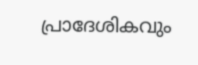പ്രാദേശികവും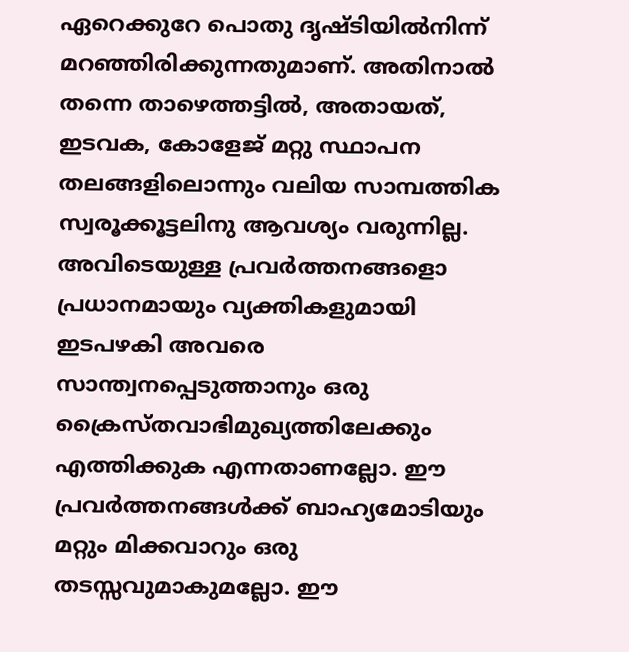ഏറെക്കുറേ പൊതു ദൃഷ്ടിയിൽനിന്ന്‌ മറഞ്ഞിരിക്കുന്നതുമാണ്‌. അതിനാല്‍ തന്നെ താഴെത്തട്ടില്‍, അതായത്‌, ഇടവക, കോളേജ്‌ മറ്റു സ്ഥാപന തലങ്ങളിലൊന്നും വലിയ സാമ്പത്തിക സ്വരൂക്കൂട്ടലിനു ആവശ്യം വരുന്നില്ല. അവിടെയുള്ള പ്രവർത്തനങ്ങളൊ പ്രധാനമായും വ്യക്തികളുമായി ഇടപഴകി അവരെ സാന്ത്വനപ്പെടുത്താനും ഒരു ക്രൈസ്തവാഭിമുഖ്യത്തിലേക്കും എത്തിക്കുക എന്നതാണല്ലോ. ഈ പ്രവര്‍ത്തനങ്ങൾക്ക്‌ ബാഹ്യമോടിയും മറ്റും മിക്കവാറും ഒരു തടസ്സവുമാകുമല്ലോ. ഈ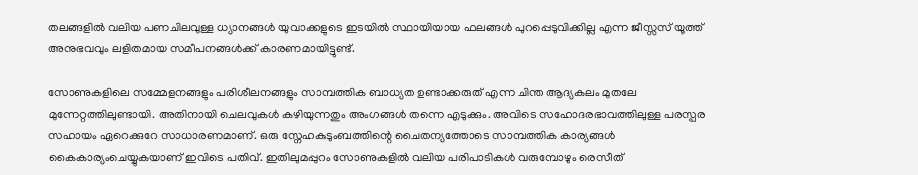തലങ്ങളില്‍ വലിയ പണചിലവുള്ള ധ്യാനങ്ങൾ യുവാക്കളുടെ ഇടയിൽ സ്ഥായിയായ ഫലങ്ങൾ പുറപ്പെടുവിക്കില്ല എന്ന ജീസ്സസ്‌ യൂത്ത്‌ അനുഭവവും ലളിതമായ സമീപനങ്ങള്‍ക്ക്‌ കാരണമായിട്ടുണ്ട്.

സോണുകളിലെ സമ്മേളനങ്ങളും പരിശീലനങ്ങളും സാമ്പത്തിക ബാധ്യത ഉണ്ടാക്കരുത്‌ എന്ന ചിന്ത ആദ്യകലം മുതലേ മുന്നേറ്റത്തിലുണ്ടായി. അതിനായി ചെലവുകള്‍ കഴിയുന്നതും അംഗങ്ങള്‍ തന്നെ എടുക്കും. അവിടെ സഹോദരഭാവത്തിലുള്ള പരസ്പര സഹായം ഏറെക്കുറേ സാധാരണമാണ്‌. ഒരു സ്നേഹകുടുംബത്തിന്റെ ചൈതന്യത്തോടെ സാമ്പത്തിക കാര്യങ്ങൾ കൈകാര്യംചെയ്യുകയാണ്‌ ഇവിടെ പതിവ്‌. ഇതിലുമപ്പുറം സോണുകളില്‍ വലിയ പരിപാടികൾ വരുമ്പോഴും രെസീത്‌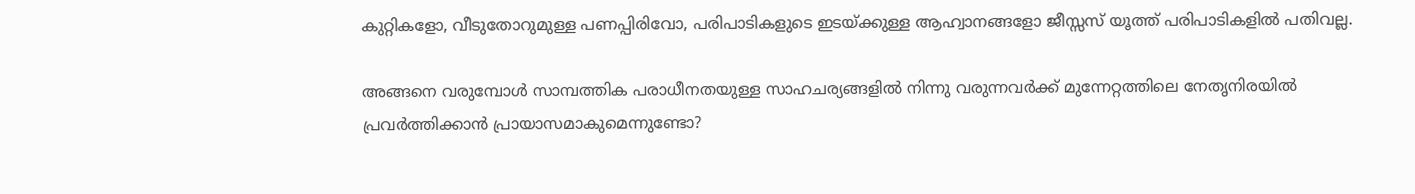കുറ്റികളോ, വീടുതോറുമുള്ള പണപ്പിരിവോ, പരിപാടികളുടെ ഇടയ്ക്കുള്ള ആഹ്വാനങ്ങളോ ജീസ്സസ്‌ യൂത്ത്‌ പരിപാടികളില്‍ പതിവല്ല.

അങ്ങനെ വരുമ്പോള്‍ സാമ്പത്തിക പരാധീനതയുള്ള സാഹചര്യങ്ങളില്‍ നിന്നു വരുന്നവര്‍ക്ക്‌ മുന്നേറ്റത്തിലെ നേതൃനിരയിൽ പ്രവർത്തിക്കാൻ പ്രായാസമാകുമെന്നുണ്ടോ?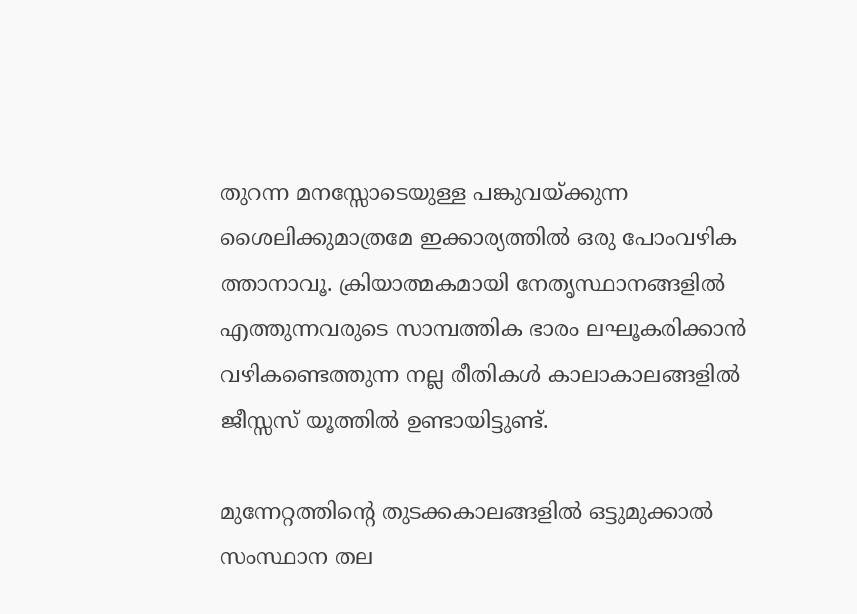തുറന്ന മനസ്സോടെയുള്ള പങ്കുവയ്ക്കുന്ന ശൈലിക്കുമാത്രമേ ഇക്കാര്യത്തിൽ ഒരു പോംവഴിക ത്താനാവൂ. ക്രിയാത്മകമായി നേതൃസ്ഥാനങ്ങളില്‍ എത്തുന്നവരുടെ സാമ്പത്തിക ഭാരം ലഘൂകരിക്കാന്‍ വഴികണ്ടെത്തുന്ന നല്ല രീതികള്‍ കാലാകാലങ്ങളില്‍ ജീസ്സസ്‌ യൂത്തിൽ ഉണ്ടായിട്ടുണ്ട്.

മുന്നേറ്റത്തിന്റെ തുടക്കകാലങ്ങളില്‍ ഒട്ടുമുക്കാൽ സംസ്ഥാന തല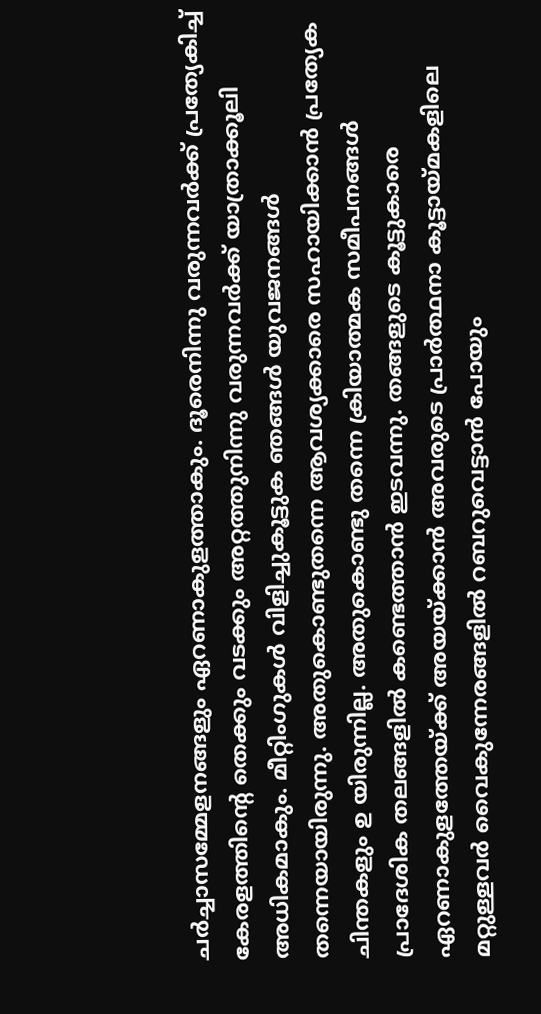ചര്‍ച്ചാസമ്മേളനങ്ങളും ഏറണാകുളത്താകും. ദൂരെനിന്നു വരുന്നവര്‍ക്ക്‌ പ്രത്യേകിച്ച്‌ കേരളത്തിന്റെ തെക്കും വടക്കും അറ്റത്തുനിന്നു വരുന്നവര്‍ക്ക്‌ യാത്രാക്കൂലി അധികമാകും. മീറ്റിംഗുകള്‍ വിളിച്ചുകൂട്ടുക ഞങ്ങൾ യുവജനങ്ങള്‍ തന്നെയായിരുന്നു. അതുകൊണ്ടുതന്നെ ആവശ്യക്കാരെ സഹായിക്കാന്‍ പ്രത്യേക ചിന്തകളും ഉ യിരുന്നില്ല. അതുകൊണ്ടു തന്നെ ക്രിയാത്മക സമീപനങ്ങൾ പ്രാദേശിക തലങ്ങളില്‍ കണ്ടെത്താന്‍ ഇടവന്നു. തങ്ങളുടെ കൂട്ടുകാരെ ഏറണാകുളത്തേയ്ക്ക്‌ അയയ്ക്കാന്‍ അവരുടെ പ്രാര്‍ത്ഥനാ കൂട്ടായ്മകളിലെ മറ്റുള്ളവര്‍ വൈകുന്നേരങ്ങളിൽ റബറുവെട്ടാന്‍ പോയും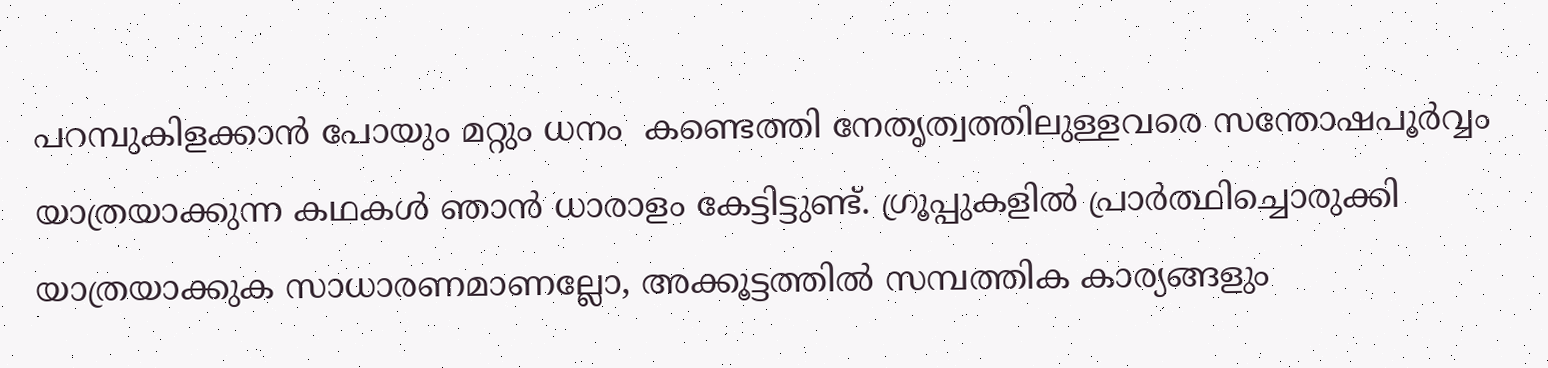പറമ്പുകിളക്കാന്‍ പോയും മറ്റും ധനം  കണ്ടെത്തി നേതൃത്വത്തിലുള്ളവരെ സന്തോഷപൂര്‍വ്വം യാത്രയാക്കുന്ന കഥകള്‍ ഞാന്‍ ധാരാളം കേട്ടിട്ടുണ്ട്. ഗ്രൂപ്പുകളില്‍ പ്രാര്‍ത്ഥിച്ചൊരുക്കി യാത്രയാക്കുക സാധാരണമാണല്ലോ, അക്കൂട്ടത്തിൽ സമ്പത്തിക കാര്യങ്ങളും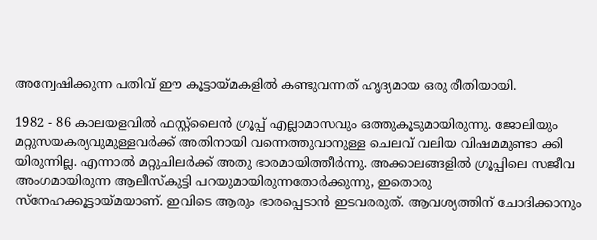അന്വേഷിക്കുന്ന പതിവ്‌ ഈ കൂട്ടായ്മകളില്‍ കണ്ടുവന്നത്‌ ഹൃദ്യമായ ഒരു രീതിയായി.

1982 - 86 കാലയളവില്‍ ഫസ്റ്റ്‌ലൈന്‍ ഗ്രൂപ്പ്‌ എല്ലാമാസവും ഒത്തുകൂടുമായിരുന്നു. ജോലിയും മറ്റുസയകര്യവുമുള്ളവര്‍ക്ക്‌ അതിനായി വന്നെത്തുവാനുള്ള ചെലവ്‌ വലിയ വിഷമമുണ്ടാ ക്കി യിരുന്നില്ല. എന്നാല്‍ മറ്റുചിലര്‍ക്ക്‌ അതു ഭാരമായിത്തീര്‍ന്നു. അക്കാലങ്ങളില്‍ ഗ്രൂപ്പിലെ സജീവ അംഗമായിരുന്ന ആലീസ്‌കുട്ടി പറയുമായിരുന്നതോര്‍ക്കുന്നു, ഇതൊരു സ്നേഹക്കൂട്ടായ്മയാണ്‌. ഇവിടെ ആരും ഭാരപ്പെടാന്‍ ഇടവരരുത്‌. ആവശ്യത്തിന്‌ ചോദിക്കാനും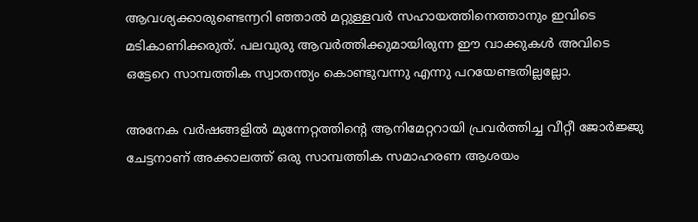ആവശ്യക്കാരുണ്ടെ൬റി ഞ്ഞാല്‍ മറ്റുള്ളവര്‍ സഹായത്തിനെത്താനും ഇവിടെ മടികാണിക്കരുത്‌. പലവുരു ആവര്‍ത്തിക്കുമായിരുന്ന ഈ വാക്കുകള്‍ അവിടെ ഒട്ടേറെ സാമ്പത്തിക സ്വാതന്ത്യം കൊണ്ടുവന്നു എന്നു പറയേണ്ടതില്ലല്ലോ.

അനേക വര്‍ഷങ്ങളില്‍ മുന്നേറ്റത്തിന്റെ ആനിമേറ്ററായി പ്രവര്‍ത്തിച്ച വീറ്റീ ജോര്‍ജ്ജു ചേട്ടനാണ്‌ അക്കാലത്ത്‌ ഒരു സാമ്പത്തിക സമാഹരണ ആശയം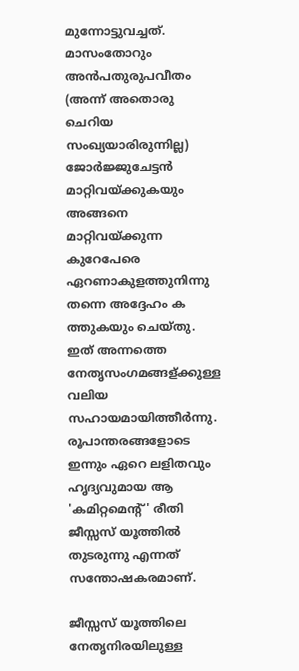മുന്നോട്ടുവച്ചത്‌. മാസംതോറും അന്‍പതുരുപവീതം (അന്ന്‌ അതൊരു ചെറിയ സംഖ്യയാരിരുന്നില്ല) ജോര്‍ജ്ജുചേട്ടന്‍ മാറ്റിവയ്ക്കുകയും അങ്ങനെ മാറ്റിവയ്ക്കുന്ന കുറേപേരെ ഏറണാകുളത്തുനിന്നു തന്നെ അദ്ദേഹം ക ത്തുകയും ചെയ്തു. ഇത്‌ അന്നത്തെ നേതൃസംഗമങ്ങള്ക്കുള്ള വലിയ സഹായമായിത്തീര്‍ന്നു. രൂപാന്തരങ്ങളോടെ ഇന്നും ഏറെ ലളിതവും ഹൃദ്യവുമായ ആ 'കമിറ്റമെന്റ്‌' രീതി ജീസ്സസ്‌ യൂത്തില്‍ തുടരുന്നു എന്നത്‌ സന്തോഷകരമാണ്‌.

ജീസ്സസ്‌ യൂത്തിലെ നേതൃനിരയിലുള്ള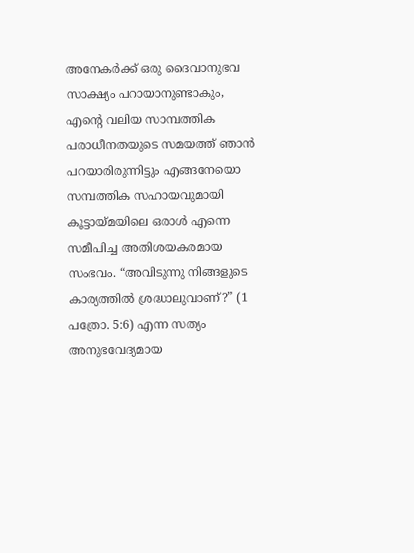അനേകര്‍ക്ക്‌ ഒരു ദൈവാനുഭവ സാക്ഷ്യം പറായാനുണ്ടാകും, എന്റെ വലിയ സാമ്പത്തിക പരാധീനതയുടെ സമയത്ത്‌ ഞാന്‍ പറയാരിരുന്നിട്ടും എങ്ങനേയൊ സമ്പത്തിക സഹായവുമായി കൂട്ടായ്മയിലെ ഒരാൾ എന്നെ സമീപിച്ച അതിശയകരമായ സംഭവം. “അവിടുന്നു നിങ്ങളുടെ കാര്യത്തില്‍ ശ്രദ്ധാലുവാണ്‌?” (1 പത്രോ. 5:6) എന്ന സത്യം അനുഭവേദ്യമായ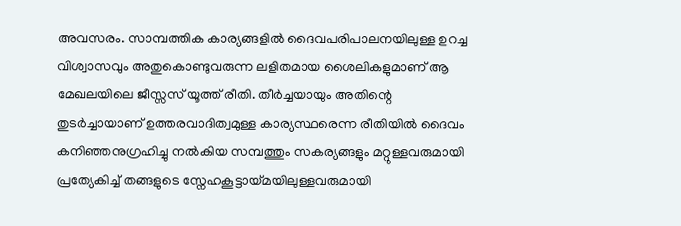അവസരം. സാമ്പത്തിക കാര്യങ്ങളില്‍ ദൈവപരിപാലനയിലുള്ള ഉറച്ച വിശ്വാസവും അതുകൊണ്ടുവരുന്ന ലളിതമായ ശൈലികളുമാണ്‌ ആ മേഖലയിലെ ജീസ്സസ്‌ യൂത്ത്‌ രീതി. തീര്‍ച്ചയായും അതിന്റെ തുടര്‍ച്ചായാണ്‌ ഉത്തരവാദിത്വമുള്ള കാര്യസ്ഥരെന്ന രീതിയിൽ ദൈവം കനിഞ്ഞനുഗ്രഹിച്ചു നല്‍കിയ സമ്പത്തും സകര്യങ്ങളും മറ്റുള്ളവരുമായി പ്രത്യേകിച്ച്‌ തങ്ങളുടെ സ്നേഹകൂട്ടായ്മയിലുള്ളവരുമായി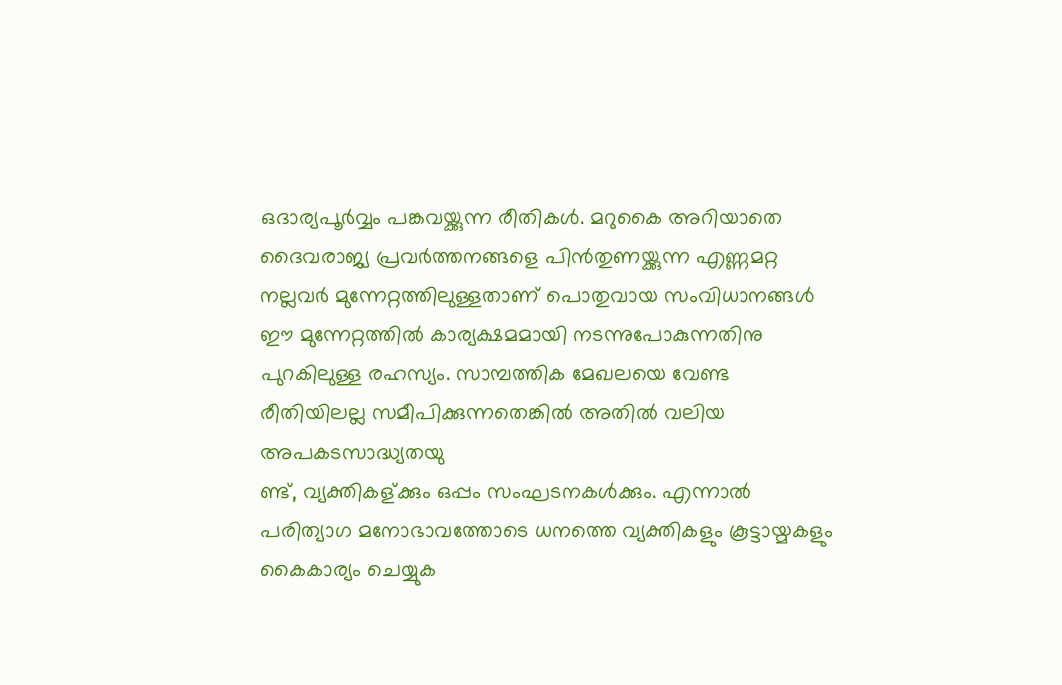ഒദാര്യപൂര്‍വ്വം പങ്കവയ്ക്കുന്ന രീതികള്‍. മറുകൈ അറിയാതെ ദൈവരാജ്യ പ്രവർത്തനങ്ങളെ പിൻതുണയ്ക്കുന്ന എണ്ണമറ്റ നല്ലവര്‍ മുന്നേറ്റത്തിലുള്ളതാണ്‌ പൊതുവായ സംവിധാനങ്ങള്‍ ഈ മുന്നേറ്റത്തിൽ കാര്യക്ഷമമായി നടന്നുപോകുന്നതിനു പുറകിലുള്ള രഹസ്യം. സാമ്പത്തിക മേഖലയെ വേണ്ട രീതിയിലല്ല സമീപിക്കുന്നതെങ്കിൽ അതില്‍ വലിയ അപകടസാദ്ധ്യതയു
ണ്ട്, വ്യക്തികള്ക്കും ഒപ്പം സംഘടനകള്‍ക്കും. എന്നാല്‍ പരിത്യാഗ മനോഭാവത്തോടെ ധനത്തെ വ്യക്തികളും കൂട്ടായ്മകളും കൈകാര്യം ചെയ്യുക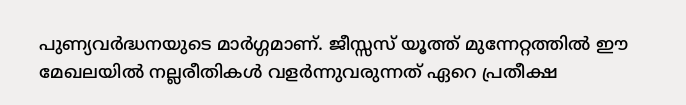പുണ്യവര്‍ദ്ധനയുടെ മാര്‍ഗ്ഗമാണ്‌. ജീസ്സസ്‌ യൂത്ത്‌ മുന്നേറ്റത്തിൽ ഈ മേഖലയില്‍ നല്ലരീതികള്‍ വളര്‍ന്നുവരുന്നത്‌ ഏറെ പ്രതീക്ഷ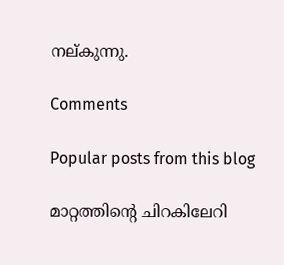നല്കുന്നു.

Comments

Popular posts from this blog

മാറ്റത്തിന്റെ ചിറകിലേറി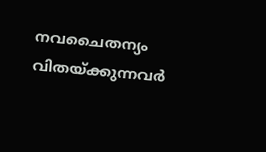നവചൈതന്യം വിതയ്ക്കുന്നവര്‍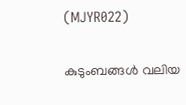(MJYR022)

കുടുംബങ്ങൾ വലിയ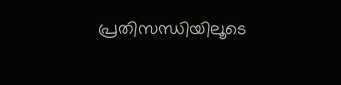പ്രതിസന്ധിയിലൂടെ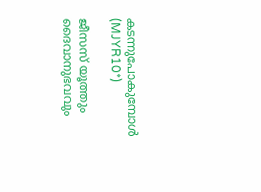കടന്നുപോകുമ്പോൾ (MJYR10*)

ജീസസ് യൂത്തും ദൈവാനുഭവവും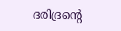ദരിദ്രന്റെ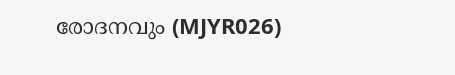രോദനവും (MJYR026)